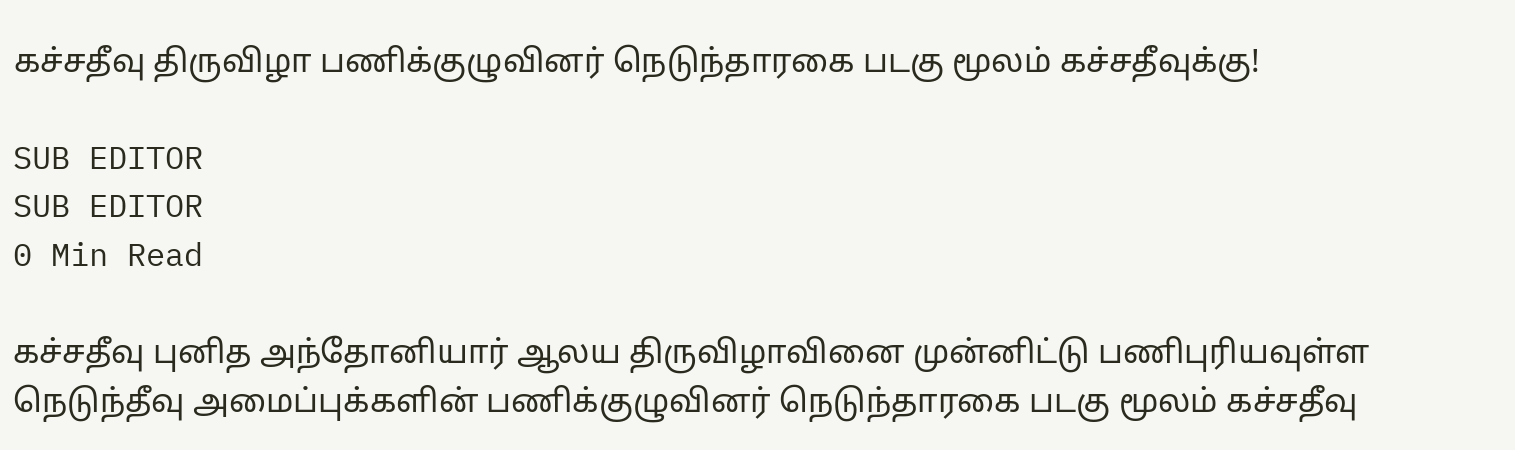கச்சதீவு திருவிழா பணிக்குழுவினர் நெடுந்தாரகை படகு மூலம் கச்சதீவுக்கு!

SUB EDITOR
SUB EDITOR
0 Min Read

கச்சதீவு புனித அந்தோனியார் ஆலய திருவிழாவினை முன்னிட்டு பணிபுரியவுள்ள நெடுந்தீவு அமைப்புக்களின் பணிக்குழுவினர் நெடுந்தாரகை படகு மூலம் கச்சதீவு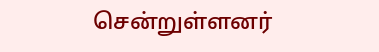சென்றுள்ளனர்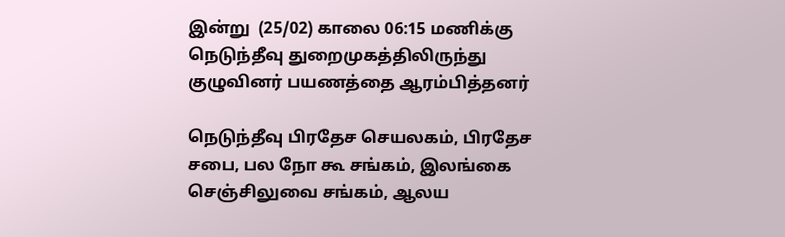இன்று  (25/02) காலை 06:15 மணிக்கு நெடுந்தீவு துறைமுகத்திலிருந்து  குழுவினர் பயணத்தை ஆரம்பித்தனர்

நெடுந்தீவு பிரதேச செயலகம், பிரதேச சபை, பல நோ கூ சங்கம், இலங்கை செஞ்சிலுவை சங்கம், ஆலய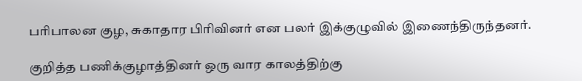பரிபாலன குழ, சுகாதார பிரிவினர் என பலர் இக்குழுவில் இணைந்திருந்தனர்.

குறித்த பணிக்குழாத்தினர் ஒரு வார காலத்திற்கு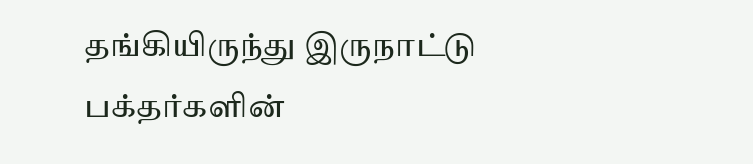தங்கியிருந்து இருநாட்டு  பக்தர்களின்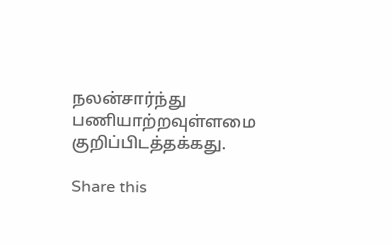நலன்சார்ந்து பணியாற்றவுள்ளமை குறிப்பிடத்தக்கது.

Share this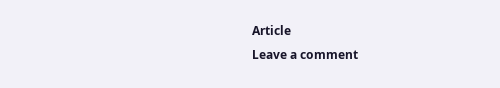Article
Leave a comment